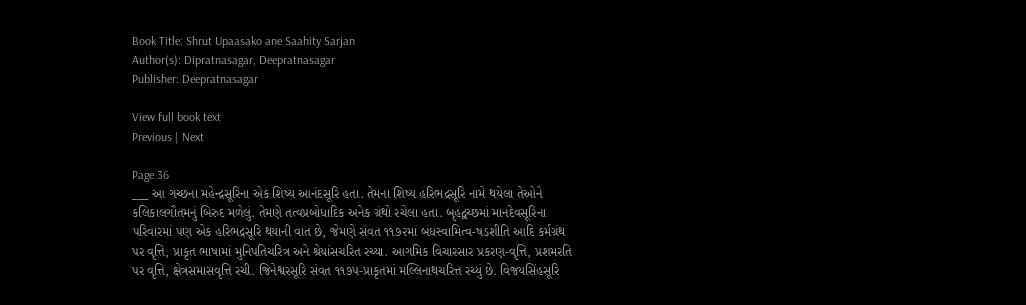Book Title: Shrut Upaasako ane Saahity Sarjan
Author(s): Dipratnasagar, Deepratnasagar
Publisher: Deepratnasagar

View full book text
Previous | Next

Page 36
___ આ ગચ્છના મહેન્દ્રસૂરિના એક શિષ્ય આનંદસૂરિ હતા. તેમના શિષ્ય હરિભદ્રસૂરિ નામે થયેલા તેઓને કલિકાલગૌતમનું બિરુદ મળેલું. તેમણે તત્વપ્રબોધાદિક અનેક ગ્રંથો રચેલા હતા. બૃહદ્વચ્છમાં માનદેવસૂરિના પરિવારમાં પણ એક હરિભદ્રસૂરિ થયાની વાત છે, જેમણે સંવત ૧૧૭૨માં બંધસ્વામિત્વ-ષડશીતિ આદિ કર્મગ્રંથ પર વૃત્તિ, પ્રાકૃત ભાષામાં મુનિપતિચરિત્ર અને શ્રેયાંસચરિત રચ્યા. આગમિક વિચારસાર પ્રકરણ-વૃત્તિ, પ્રશમરતિ પર વૃત્તિ, ક્ષેત્રસમાસવૃત્તિ રચી. જિનેશ્વરસૂરિ સંવત ૧૧૭૫-પ્રાકૃતમાં મલ્લિનાથચરિત્ત રચ્યું છે. વિજયસિંહસૂરિ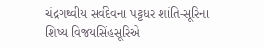ચંદ્રગથ્વીય સર્વદેવના પટ્ટધર શાંતિ-સૂરિના શિષ્ય વિજયસિંહસૂરિએ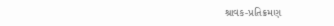શ્રાવક-પ્રતિક્રમણ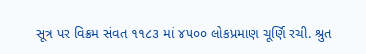સૂત્ર પર વિક્રમ સંવત ૧૧૮૩ માં ૪૫૦૦ લોકપ્રમાણ ચૂર્ણિ રચી. શ્રુત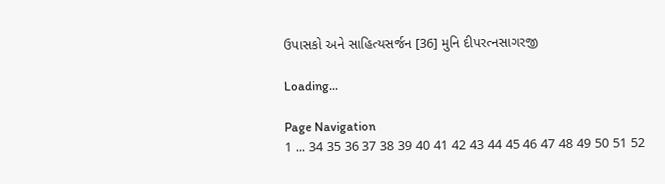ઉપાસકો અને સાહિત્યસર્જન [36] મુનિ દીપરત્નસાગરજી

Loading...

Page Navigation
1 ... 34 35 36 37 38 39 40 41 42 43 44 45 46 47 48 49 50 51 52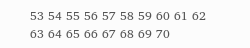53 54 55 56 57 58 59 60 61 62 63 64 65 66 67 68 69 70